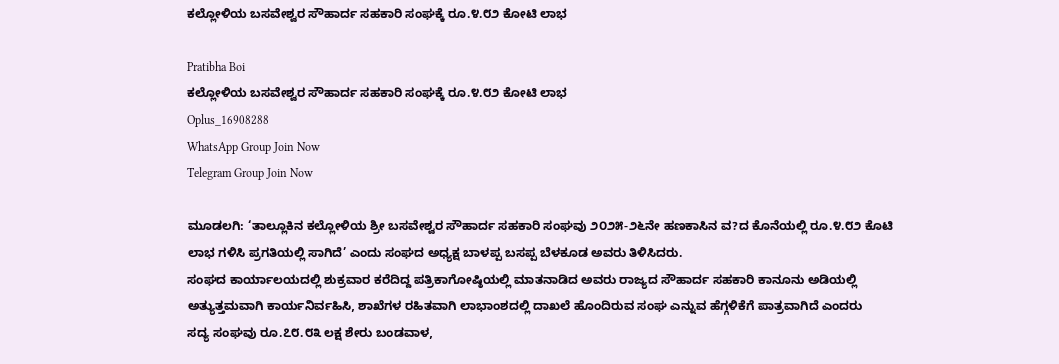ಕಲ್ಲೋಳಿಯ ಬಸವೇಶ್ವರ ಸೌಹಾರ್ದ ಸಹಕಾರಿ ಸಂಘಕ್ಕೆ ರೂ.೪.೮೨ ಕೋಟಿ ಲಾಭ

Pratibha Boi
ಕಲ್ಲೋಳಿಯ ಬಸವೇಶ್ವರ ಸೌಹಾರ್ದ ಸಹಕಾರಿ ಸಂಘಕ್ಕೆ ರೂ.೪.೮೨ ಕೋಟಿ ಲಾಭ
Oplus_16908288
WhatsApp Group Join Now
Telegram Group Join Now

ಮೂಡಲಗಿ: ‘ತಾಲ್ಲೂಕಿನ ಕಲ್ಲೋಳಿಯ ಶ್ರೀ ಬಸವೇಶ್ವರ ಸೌಹಾರ್ದ ಸಹಕಾರಿ ಸಂಘವು ೨೦೨೫-೨೬ನೇ ಹಣಕಾಸಿನ ವ?ದ ಕೊನೆಯಲ್ಲಿ ರೂ.೪.೮೨ ಕೊಟಿ ಲಾಭ ಗಳಿಸಿ ಪ್ರಗತಿಯಲ್ಲಿ ಸಾಗಿದೆ’ ಎಂದು ಸಂಘದ ಅಧ್ಯಕ್ಷ ಬಾಳಪ್ಪ ಬಸಪ್ಪ ಬೆಳಕೂಡ ಅವರು ತಿಳಿಸಿದರು.
ಸಂಘದ ಕಾರ್ಯಾಲಯದಲ್ಲಿ ಶುಕ್ರವಾರ ಕರೆದಿದ್ದ ಪತ್ರಿಕಾಗೋಷ್ಠಿಯಲ್ಲಿ ಮಾತನಾಡಿದ ಅವರು ರಾಜ್ಯದ ಸೌಹಾರ್ದ ಸಹಕಾರಿ ಕಾನೂನು ಅಡಿಯಲ್ಲಿ ಅತ್ಯುತ್ತಮವಾಗಿ ಕಾರ್ಯನಿರ್ವಹಿಸಿ, ಶಾಖೆಗಳ ರಹಿತವಾಗಿ ಲಾಭಾಂಶದಲ್ಲಿ ದಾಖಲೆ ಹೊಂದಿರುವ ಸಂಘ ಎನ್ನುವ ಹೆಗ್ಗಳಿಕೆಗೆ ಪಾತ್ರವಾಗಿದೆ ಎಂದರು
ಸದ್ಯ ಸಂಘವು ರೂ.೭೮.೮೩ ಲಕ್ಷ ಶೇರು ಬಂಡವಾಳ,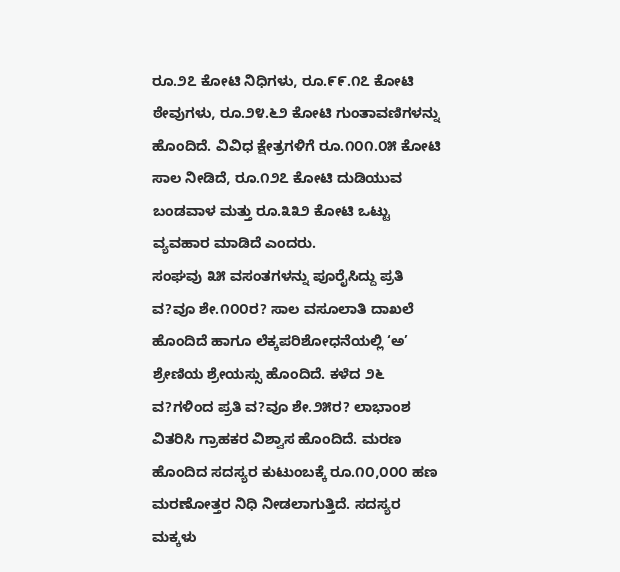ರೂ.೨೭ ಕೋಟಿ ನಿಧಿಗಳು, ರೂ.೯೯.೧೭ ಕೋಟಿ ಠೇವುಗಳು, ರೂ.೨೪.೬೨ ಕೋಟಿ ಗುಂತಾವಣಿಗಳನ್ನು ಹೊಂದಿದೆ. ವಿವಿಧ ಕ್ಷೇತ್ರಗಳಿಗೆ ರೂ.೧೦೧.೦೫ ಕೋಟಿ ಸಾಲ ನೀಡಿದೆ, ರೂ.೧೨೭ ಕೋಟಿ ದುಡಿಯುವ ಬಂಡವಾಳ ಮತ್ತು ರೂ.೩೩೨ ಕೋಟಿ ಒಟ್ಟು ವ್ಯವಹಾರ ಮಾಡಿದೆ ಎಂದರು.
ಸಂಘವು ೩೫ ವಸಂತಗಳನ್ನು ಪೂರೈಸಿದ್ದು ಪ್ರತಿ ವ?ವೂ ಶೇ.೧೦೦ರ? ಸಾಲ ವಸೂಲಾತಿ ದಾಖಲೆ ಹೊಂದಿದೆ ಹಾಗೂ ಲೆಕ್ಕಪರಿಶೋಧನೆಯಲ್ಲಿ ‘ಅ’ ಶ್ರೇಣಿಯ ಶ್ರೇಯಸ್ಸು ಹೊಂದಿದೆ. ಕಳೆದ ೨೬ ವ?ಗಳಿಂದ ಪ್ರತಿ ವ?ವೂ ಶೇ.೨೫ರ? ಲಾಭಾಂಶ ವಿತರಿಸಿ ಗ್ರಾಹಕರ ವಿಶ್ವಾಸ ಹೊಂದಿದೆ. ಮರಣ ಹೊಂದಿದ ಸದಸ್ಯರ ಕುಟುಂಬಕ್ಕೆ ರೂ.೧೦,೦೦೦ ಹಣ ಮರಣೋತ್ತರ ನಿಧಿ ನೀಡಲಾಗುತ್ತಿದೆ. ಸದಸ್ಯರ ಮಕ್ಕಳು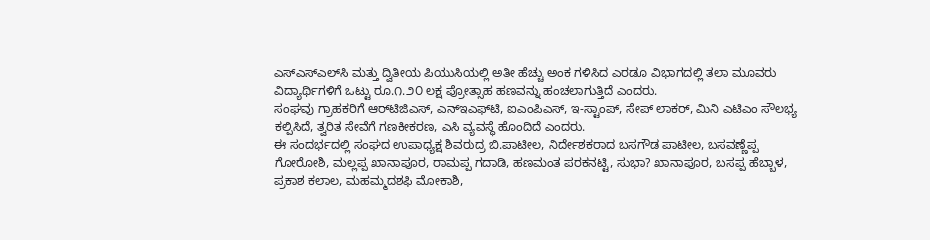ಎಸ್‌ಎಸ್‌ಎಲ್‌ಸಿ ಮತ್ತು ದ್ವಿತೀಯ ಪಿಯುಸಿಯಲ್ಲಿ ಅತೀ ಹೆಚ್ಚು ಅಂಕ ಗಳಿಸಿದ ಎರಡೂ ವಿಭಾಗದಲ್ಲಿ ತಲಾ ಮೂವರು ವಿದ್ಯಾರ್ಥಿಗಳಿಗೆ ಒಟ್ಟು ರೂ.೧.೨೦ ಲಕ್ಷ ಪ್ರೋತ್ಸಾಹ ಹಣವನ್ನು ಹಂಚಲಾಗುತ್ತಿದೆ ಎಂದರು.
ಸಂಘವು ಗ್ರಾಹಕರಿಗೆ ಆರ್‌ಟಿಜಿಎಸ್, ಎನ್‌ಇಎಫ್‌ಟಿ, ಐಎಂಪಿಎಸ್, ಇ-ಸ್ಟಾಂಪ್, ಸೇಪ್ ಲಾಕರ್, ಮಿನಿ ಎಟಿಎಂ ಸೌಲಭ್ಯ ಕಲ್ಪಿಸಿದೆ, ತ್ವರಿತ ಸೇವೆಗೆ ಗಣಕೀಕರಣ, ಎಸಿ ವ್ಯವಸ್ಥೆ ಹೊಂದಿದೆ ಎಂದರು.
ಈ ಸಂದರ್ಭದಲ್ಲಿ ಸಂಘದ ಉಪಾಧ್ಯಕ್ಷ ಶಿವರುದ್ರ ಬಿ.ಪಾಟೀಲ, ನಿರ್ದೇಶಕರಾದ ಬಸಗೌಡ ಪಾಟೀಲ, ಬಸವಣ್ಣೆಪ್ಪ ಗೋರೋಶಿ, ಮಲ್ಲಪ್ಪ ಖಾನಾಪೂರ, ರಾಮಪ್ಪ ಗದಾಡಿ, ಹಣಮಂತ ಪರಕನಟ್ಟಿ, ಸುಭಾ? ಖಾನಾಪೂರ, ಬಸಪ್ಪ ಹೆಬ್ಬಾಳ, ಪ್ರಕಾಶ ಕಲಾಲ, ಮಹಮ್ಮದಶಫಿ ಮೋಕಾಶಿ,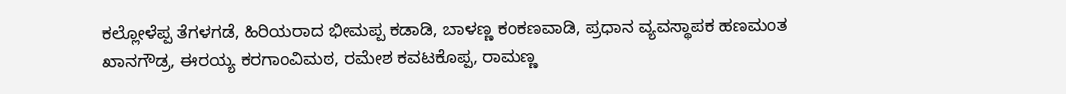ಕಲ್ಲೋಳೆಪ್ಪ ತೆಗಳಗಡೆ, ಹಿರಿಯರಾದ ಭೀಮಪ್ಪ ಕಡಾಡಿ, ಬಾಳಣ್ಣ ಕಂಕಣವಾಡಿ, ಪ್ರಧಾನ ವ್ಯವಸ್ಥಾಪಕ ಹಣಮಂತ ಖಾನಗೌಡ್ರ, ಈರಯ್ಯ ಕರಗಾಂವಿಮಠ, ರಮೇಶ ಕವಟಕೊಪ್ಪ, ರಾಮಣ್ಣ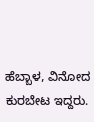ಹೆಬ್ಬಾಳ, ವಿನೋದ ಕುರಬೇಟ ಇದ್ದರು.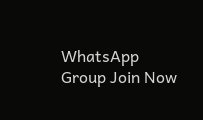WhatsApp Group Join Now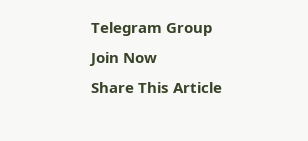Telegram Group Join Now
Share This Article